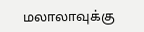மலாலாவுக்கு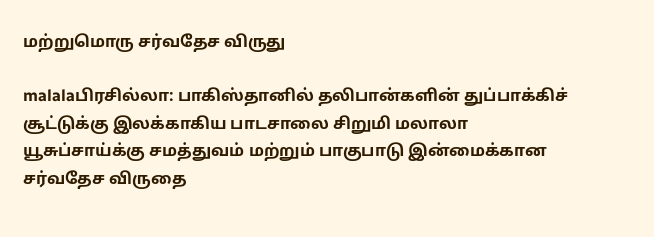மற்றுமொரு சர்வதேச விருது

malalaபிரசில்லா: பாகிஸ்தானில் தலிபான்களின் துப்பாக்கிச் சூட்டுக்கு இலக்காகிய பாடசாலை சிறுமி மலாலா யூசுப்சாய்க்கு சமத்துவம் மற்றும் பாகுபாடு இன்மைக்கான சர்வதேச விருதை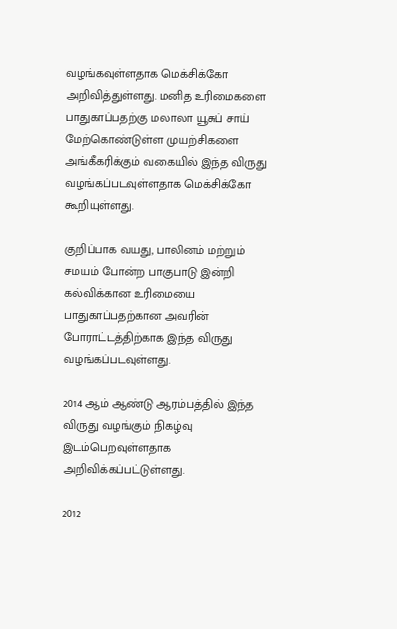வழங்கவுள்ளதாக மெக்சிக்கோ அறிவித்துள்ளது. மனித உரிமைகளை பாதுகாப்பதற்கு மலாலா யூசுப் சாய் மேற்கொண்டுள்ள முயற்சிகளை அங்கீகரிக்கும் வகையில் இந்த விருது வழங்கப்படவுள்ளதாக மெக்சிக்கோ கூறியுள்ளது.

குறிப்பாக வயது, பாலினம் மற்றும் சமயம் போன்ற பாகுபாடு இன்றி கல்விக்கான உரிமையை பாதுகாப்பதற்கான அவரின் போராட்டத்திற்காக இந்த விருது வழங்கப்படவுள்ளது.

2014 ஆம் ஆண்டு ஆரம்பத்தில் இந்த விருது வழங்கும் நிகழ்வு இடம்பெறவுள்ளதாக அறிவிக்கப்பட்டுள்ளது.

2012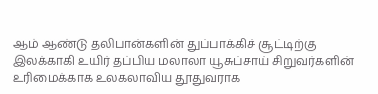ஆம் ஆண்டு தலிபான்களின் துப்பாக்கிச் சூட்டிற்கு இலக்காகி உயிர் தப்பிய மலாலா யூசுப்சாய் சிறுவர்களின் உரிமைக்காக உலகலாவிய தூதுவராக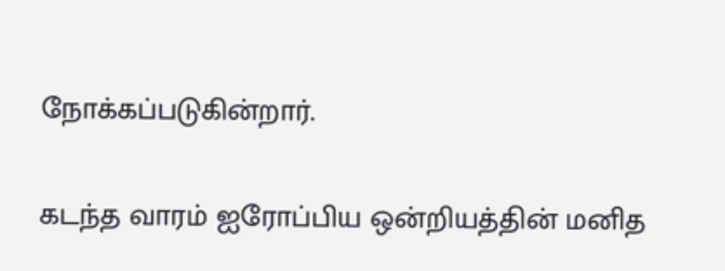நோக்கப்படுகின்றார்.

கடந்த வாரம் ஐரோப்பிய ஒன்றியத்தின் மனித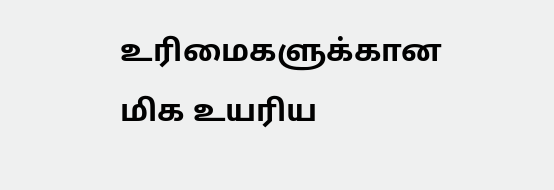உரிமைகளுக்கான மிக உயரிய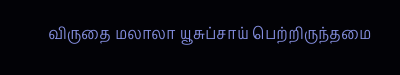விருதை மலாலா யூசுப்சாய் பெற்றிருந்தமை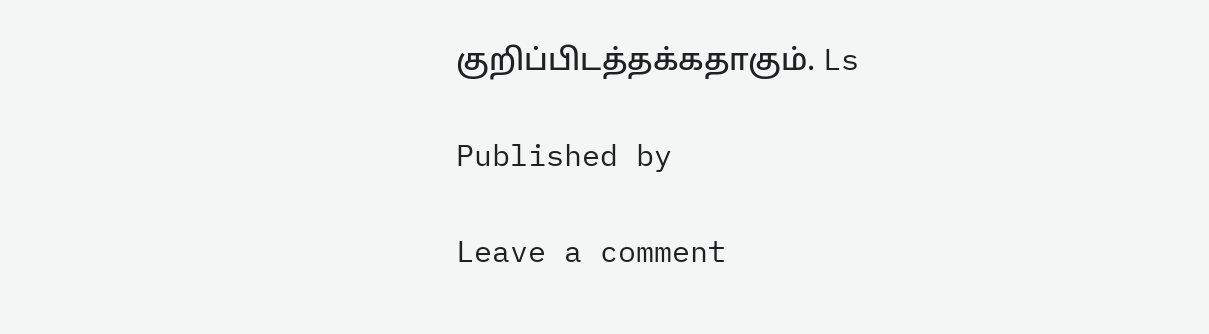குறிப்பிடத்தக்கதாகும். Ls

Published by

Leave a comment